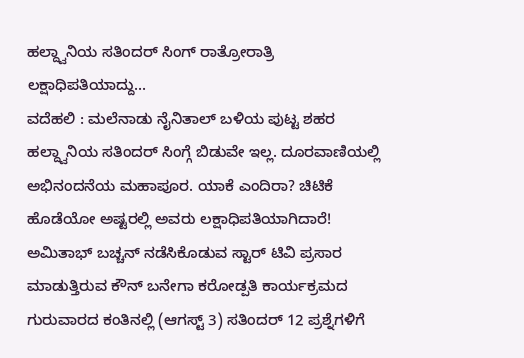ಹಲ್ದ್ವಾನಿಯ ಸತಿಂದರ್ ಸಿಂಗ್ ರಾತ್ರೋರಾತ್ರಿ ಲಕ್ಷಾಧಿಪತಿಯಾದ್ದು...
ವದೆಹಲಿ : ಮಲೆನಾಡು ನೈನಿತಾಲ್ ಬಳಿಯ ಪುಟ್ಟ ಶಹರ ಹಲ್ದ್ವಾನಿಯ ಸತಿಂದರ್ ಸಿಂಗ್ಗೆ ಬಿಡುವೇ ಇಲ್ಲ. ದೂರವಾಣಿಯಲ್ಲಿ ಅಭಿನಂದನೆಯ ಮಹಾಪೂರ. ಯಾಕೆ ಎಂದಿರಾ? ಚಿಟಿಕೆ ಹೊಡೆಯೋ ಅಷ್ಟರಲ್ಲಿ ಅವರು ಲಕ್ಷಾಧಿಪತಿಯಾಗಿದಾರೆ!
ಅಮಿತಾಭ್ ಬಚ್ಚನ್ ನಡೆಸಿಕೊಡುವ ಸ್ಟಾರ್ ಟಿವಿ ಪ್ರಸಾರ ಮಾಡುತ್ತಿರುವ ಕೌನ್ ಬನೇಗಾ ಕರೋಡ್ಪತಿ ಕಾರ್ಯಕ್ರಮದ ಗುರುವಾರದ ಕಂತಿನಲ್ಲಿ (ಆಗಸ್ಟ್ 3) ಸತಿಂದರ್ 12 ಪ್ರಶ್ನೆಗಳಿಗೆ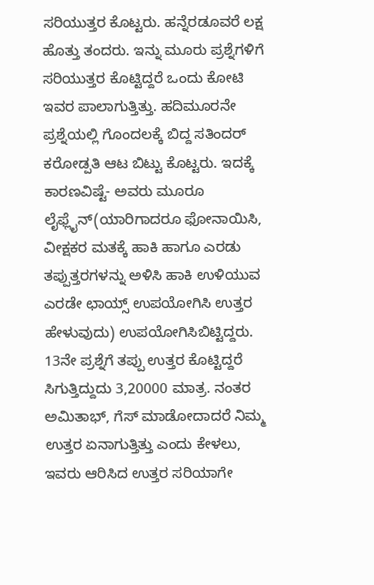ಸರಿಯುತ್ತರ ಕೊಟ್ಟರು. ಹನ್ನೆರಡೂವರೆ ಲಕ್ಷ ಹೊತ್ತು ತಂದರು. ಇನ್ನು ಮೂರು ಪ್ರಶ್ನೆಗಳಿಗೆ ಸರಿಯುತ್ತರ ಕೊಟ್ಟಿದ್ದರೆ ಒಂದು ಕೋಟಿ ಇವರ ಪಾಲಾಗುತ್ತಿತ್ತು. ಹದಿಮೂರನೇ ಪ್ರಶ್ನೆಯಲ್ಲಿ ಗೊಂದಲಕ್ಕೆ ಬಿದ್ದ ಸತಿಂದರ್ ಕರೋಡ್ಪತಿ ಆಟ ಬಿಟ್ಟು ಕೊಟ್ಟರು. ಇದಕ್ಕೆ ಕಾರಣವಿಷ್ಟೆ- ಅವರು ಮೂರೂ ಲೈಫ್ಲೈನ್(ಯಾರಿಗಾದರೂ ಫೋನಾಯಿಸಿ, ವೀಕ್ಷಕರ ಮತಕ್ಕೆ ಹಾಕಿ ಹಾಗೂ ಎರಡು ತಪ್ಪುತ್ತರಗಳನ್ನು ಅಳಿಸಿ ಹಾಕಿ ಉಳಿಯುವ ಎರಡೇ ಛಾಯ್ಸ್ ಉಪಯೋಗಿಸಿ ಉತ್ತರ ಹೇಳುವುದು) ಉಪಯೋಗಿಸಿಬಿಟ್ಟಿದ್ದರು. 13ನೇ ಪ್ರಶ್ನೆಗೆ ತಪ್ಪು ಉತ್ತರ ಕೊಟ್ಟಿದ್ದರೆ ಸಿಗುತ್ತಿದ್ದುದು 3,20000 ಮಾತ್ರ. ನಂತರ ಅಮಿತಾಭ್, ಗೆಸ್ ಮಾಡೋದಾದರೆ ನಿಮ್ಮ ಉತ್ತರ ಏನಾಗುತ್ತಿತ್ತು ಎಂದು ಕೇಳಲು, ಇವರು ಆರಿಸಿದ ಉತ್ತರ ಸರಿಯಾಗೇ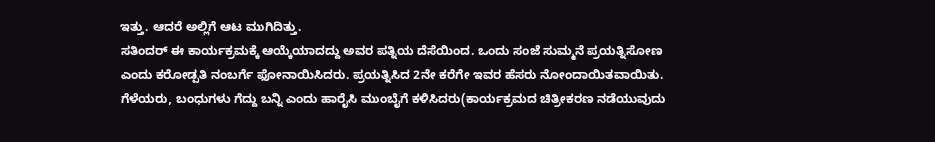ಇತ್ತು. ಆದರೆ ಅಲ್ಲಿಗೆ ಆಟ ಮುಗಿದಿತ್ತು.
ಸತಿಂದರ್ ಈ ಕಾರ್ಯಕ್ರಮಕ್ಕೆ ಆಯ್ಕೆಯಾದದ್ದು ಅವರ ಪತ್ನಿಯ ದೆಸೆಯಿಂದ. ಒಂದು ಸಂಜೆ ಸುಮ್ಮನೆ ಪ್ರಯತ್ನಿಸೋಣ ಎಂದು ಕರೋಡ್ಪತಿ ನಂಬರ್ಗೆ ಫೋನಾಯಿಸಿದರು. ಪ್ರಯತ್ನಿಸಿದ 2ನೇ ಕರೆಗೇ ಇವರ ಹೆಸರು ನೋಂದಾಯಿತವಾಯಿತು. ಗೆಳೆಯರು, ಬಂಧುಗಳು ಗೆದ್ದು ಬನ್ನಿ ಎಂದು ಹಾರೈಸಿ ಮುಂಬೈಗೆ ಕಳಿಸಿದರು(ಕಾರ್ಯಕ್ರಮದ ಚಿತ್ರೀಕರಣ ನಡೆಯುವುದು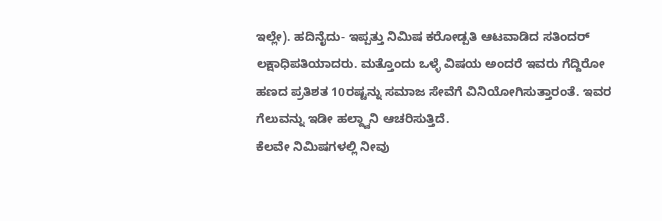ಇಲ್ಲೇ). ಹದಿನೈದು- ಇಪ್ಪತ್ತು ನಿಮಿಷ ಕರೋಡ್ಪತಿ ಆಟವಾಡಿದ ಸತಿಂದರ್ ಲಕ್ಷಾಧಿಪತಿಯಾದರು. ಮತ್ತೊಂದು ಒಳ್ಳೆ ವಿಷಯ ಅಂದರೆ ಇವರು ಗೆದ್ದಿರೋ ಹಣದ ಪ್ರತಿಶತ 10ರಷ್ಟನ್ನು ಸಮಾಜ ಸೇವೆಗೆ ವಿನಿಯೋಗಿಸುತ್ತಾರಂತೆ. ಇವರ ಗೆಲುವನ್ನು ಇಡೀ ಹಲ್ದ್ವಾನಿ ಆಚರಿಸುತ್ತಿದೆ.
ಕೆಲವೇ ನಿಮಿಷಗಳಲ್ಲಿ ನೀವು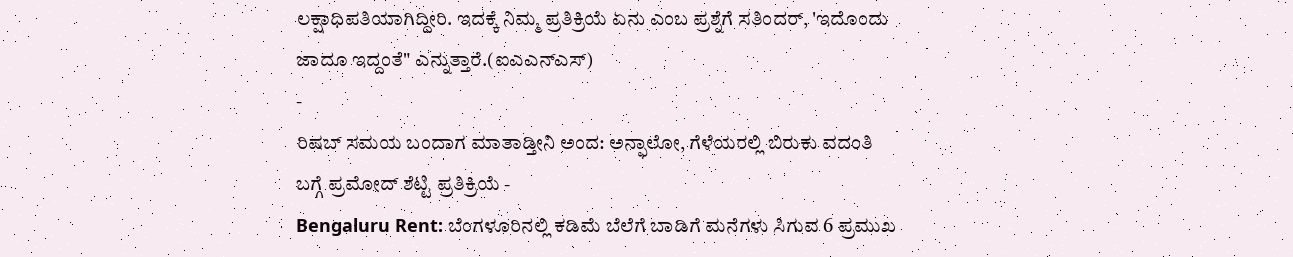ಲಕ್ಷಾಧಿಪತಿಯಾಗಿದ್ದೀರಿ. ಇದಕ್ಕೆ ನಿಮ್ಮ ಪ್ರತಿಕ್ರಿಯೆ ಏನು ಎಂಬ ಪ್ರಶ್ನೆಗೆ ಸತಿಂದರ್, 'ಇದೊಂದು ಜಾದೂ ಇದ್ದಂತೆ" ಎನ್ನುತ್ತಾರೆ.(ಐಎಎನ್ಎಸ್)
-
ರಿಷಬ್ ಸಮಯ ಬಂದಾಗ ಮಾತಾಡ್ತೀನಿ ಅಂದ: ಅನ್ಫಾಲೋ, ಗೆಳೆಯರಲ್ಲಿ ಬಿರುಕು ವದಂತಿ ಬಗ್ಗೆ ಪ್ರಮೋದ್ ಶೆಟ್ಟಿ ಪ್ರತಿಕ್ರಿಯೆ -
Bengaluru Rent: ಬೆಂಗಳೂರಿನಲ್ಲಿ ಕಡಿಮೆ ಬೆಲೆಗೆ ಬಾಡಿಗೆ ಮನೆಗಳು ಸಿಗುವ 6 ಪ್ರಮುಖ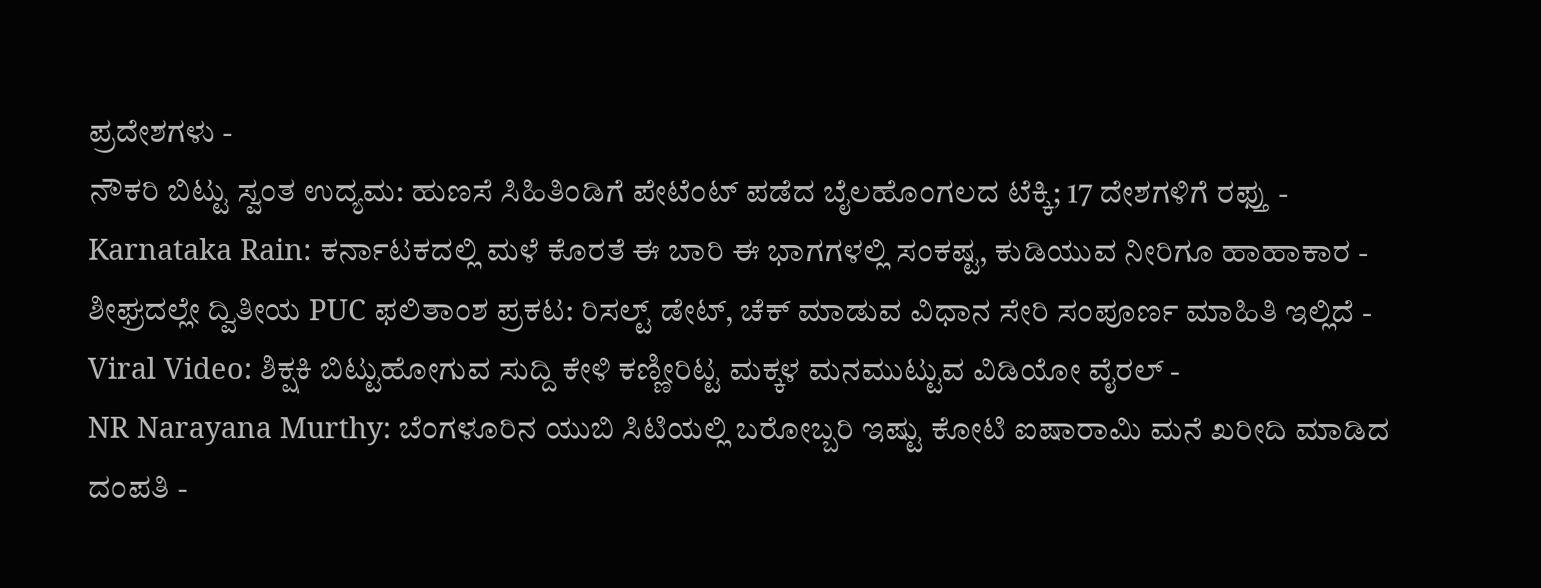ಪ್ರದೇಶಗಳು -
ನೌಕರಿ ಬಿಟ್ಟು ಸ್ವಂತ ಉದ್ಯಮ: ಹುಣಸೆ ಸಿಹಿತಿಂಡಿಗೆ ಪೇಟೆಂಟ್ ಪಡೆದ ಬೈಲಹೊಂಗಲದ ಟೆಕ್ಕಿ; 17 ದೇಶಗಳಿಗೆ ರಫ್ತು -
Karnataka Rain: ಕರ್ನಾಟಕದಲ್ಲಿ ಮಳೆ ಕೊರತೆ ಈ ಬಾರಿ ಈ ಭಾಗಗಳಲ್ಲಿ ಸಂಕಷ್ಟ, ಕುಡಿಯುವ ನೀರಿಗೂ ಹಾಹಾಕಾರ -
ಶೀಘ್ರದಲ್ಲೇ ದ್ವಿತೀಯ PUC ಫಲಿತಾಂಶ ಪ್ರಕಟ: ರಿಸಲ್ಟ್ ಡೇಟ್, ಚೆಕ್ ಮಾಡುವ ವಿಧಾನ ಸೇರಿ ಸಂಪೂರ್ಣ ಮಾಹಿತಿ ಇಲ್ಲಿದೆ -
Viral Video: ಶಿಕ್ಷಕಿ ಬಿಟ್ಟುಹೋಗುವ ಸುದ್ದಿ ಕೇಳಿ ಕಣ್ಣೀರಿಟ್ಟ ಮಕ್ಕಳ ಮನಮುಟ್ಟುವ ವಿಡಿಯೋ ವೈರಲ್ -
NR Narayana Murthy: ಬೆಂಗಳೂರಿನ ಯುಬಿ ಸಿಟಿಯಲ್ಲಿ ಬರೋಬ್ಬರಿ ಇಷ್ಟು ಕೋಟಿ ಐಷಾರಾಮಿ ಮನೆ ಖರೀದಿ ಮಾಡಿದ ದಂಪತಿ -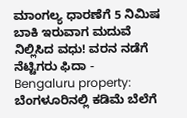ಮಾಂಗಲ್ಯ ಧಾರಣೆಗೆ 5 ನಿಮಿಷ ಬಾಕಿ ಇರುವಾಗ ಮದುವೆ ನಿಲ್ಲಿಸಿದ ವಧು! ವರನ ನಡೆಗೆ ನೆಟ್ಟಿಗರು ಫಿದಾ -
Bengaluru property: ಬೆಂಗಳೂರಿನಲ್ಲಿ ಕಡಿಮೆ ಬೆಲೆಗೆ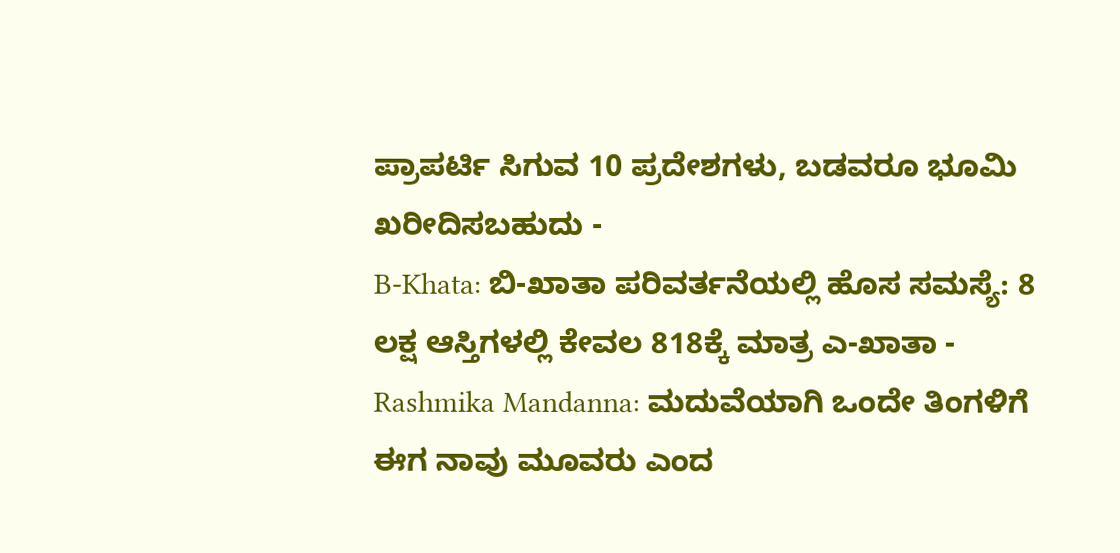ಪ್ರಾಪರ್ಟಿ ಸಿಗುವ 10 ಪ್ರದೇಶಗಳು, ಬಡವರೂ ಭೂಮಿ ಖರೀದಿಸಬಹುದು -
B-Khata: ಬಿ-ಖಾತಾ ಪರಿವರ್ತನೆಯಲ್ಲಿ ಹೊಸ ಸಮಸ್ಯೆ: 8 ಲಕ್ಷ ಆಸ್ತಿಗಳಲ್ಲಿ ಕೇವಲ 818ಕ್ಕೆ ಮಾತ್ರ ಎ-ಖಾತಾ -
Rashmika Mandanna: ಮದುವೆಯಾಗಿ ಒಂದೇ ತಿಂಗಳಿಗೆ ಈಗ ನಾವು ಮೂವರು ಎಂದ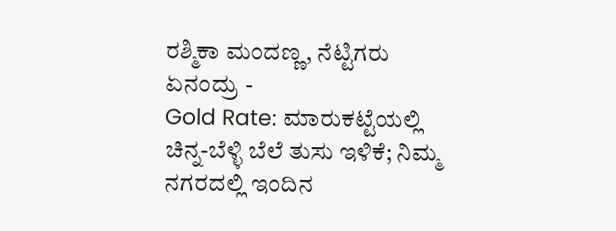ರಶ್ಮಿಕಾ ಮಂದಣ್ಣ, ನೆಟ್ಟಿಗರು ಏನಂದ್ರು -
Gold Rate: ಮಾರುಕಟ್ಟೆಯಲ್ಲಿ ಚಿನ್ನ-ಬೆಳ್ಳಿ ಬೆಲೆ ತುಸು ಇಳಿಕೆ; ನಿಮ್ಮ ನಗರದಲ್ಲಿ ಇಂದಿನ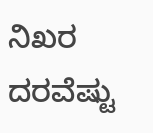ನಿಖರ ದರವೆಷ್ಟು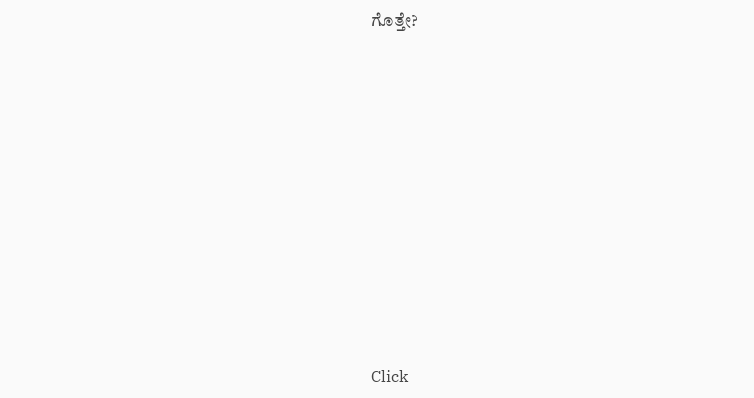ಗೊತ್ತೇ?












Click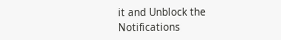it and Unblock the Notifications